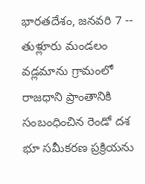భారతదేశం, జనవరి 7 -- తుళ్లూరు మండలం వడ్లమాను గ్రామంలో రాజధాని ప్రాంతానికి సంబంధించిన రెండో దశ భూ సమీకరణ ప్రక్రియను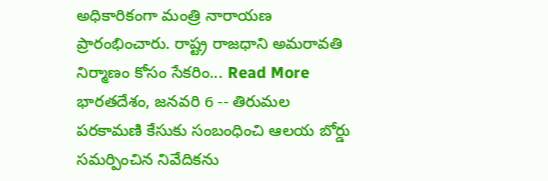అధికారికంగా మంత్రి నారాయణ ప్రారంభించారు. రాష్ట్ర రాజధాని అమరావతి నిర్మాణం కోసం సేకరిం... Read More
భారతదేశం, జనవరి 6 -- తిరుమల పరకామణి కేసుకు సంబంధించి ఆలయ బోర్డు సమర్పించిన నివేదికను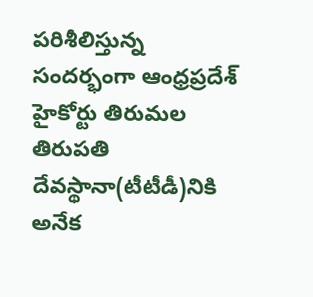పరిశీలిస్తున్న సందర్భంగా ఆంధ్రప్రదేశ్ హైకోర్టు తిరుమల తిరుపతి దేవస్థానా(టీటీడీ)నికి అనేక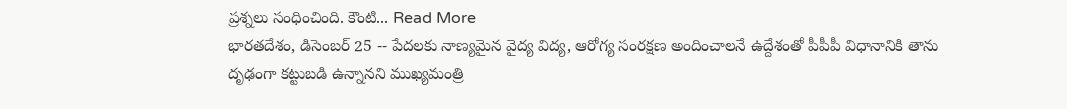ప్రశ్నలు సంధించింది. కౌంటి... Read More
భారతదేశం, డిసెంబర్ 25 -- పేదలకు నాణ్యమైన వైద్య విద్య, ఆరోగ్య సంరక్షణ అందించాలనే ఉద్దేశంతో పీపీపీ విధానానికి తాను దృఢంగా కట్టుబడి ఉన్నానని ముఖ్యమంత్రి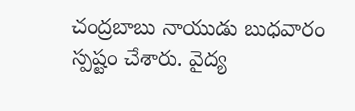చంద్రబాబు నాయుడు బుధవారం స్పష్టం చేశారు. వైద్య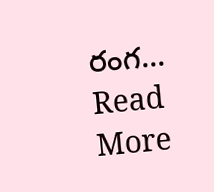రంగ... Read More